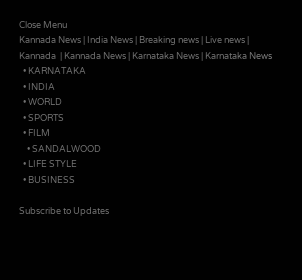Close Menu
Kannada News | India News | Breaking news | Live news | Kannada  | Kannada News | Karnataka News | Karnataka News
  • KARNATAKA
  • INDIA
  • WORLD
  • SPORTS
  • FILM
    • SANDALWOOD
  • LIFE STYLE
  • BUSINESS

Subscribe to Updates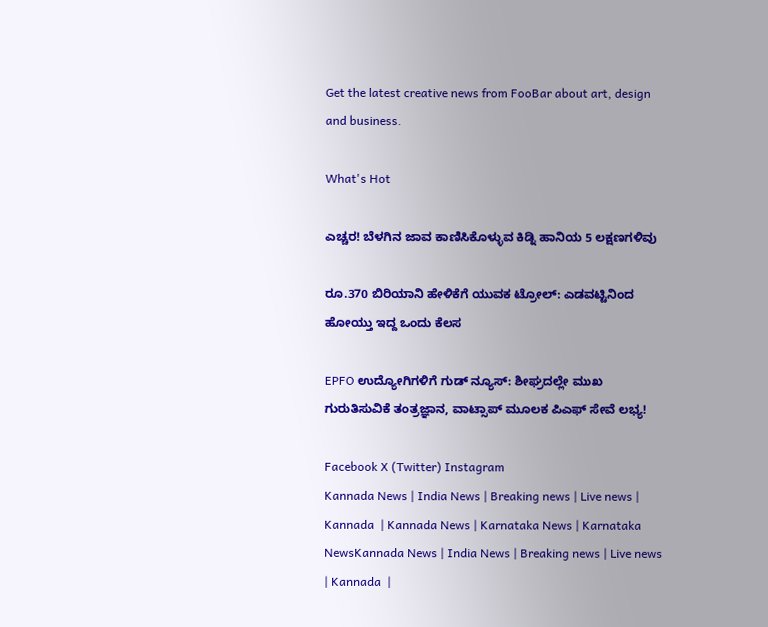Get the latest creative news from FooBar about art, design and business.

What's Hot

ಎಚ್ಚರ! ಬೆಳಗಿನ ಜಾವ ಕಾಣಿಸಿಕೊಳ್ಳುವ ಕಿಡ್ನಿ ಹಾನಿಯ 5 ಲಕ್ಷಣಗಳಿವು

ರೂ.370 ಬಿರಿಯಾನಿ ಹೇಳಿಕೆಗೆ ಯುವಕ ಟ್ರೋಲ್‌: ಎಡವಟ್ಟಿನಿಂದ ಹೋಯ್ತು ಇದ್ದ ಒಂದು ಕೆಲಸ

EPFO ಉದ್ಯೋಗಿಗಳಿಗೆ ಗುಡ್ ನ್ಯೂಸ್: ಶೀಘ್ರದಲ್ಲೇ ಮುಖ ಗುರುತಿಸುವಿಕೆ ತಂತ್ರಜ್ಞಾನ, ವಾಟ್ಸಾಪ್ ಮೂಲಕ ಪಿಎಫ್ ಸೇವೆ ಲಭ್ಯ!

Facebook X (Twitter) Instagram
Kannada News | India News | Breaking news | Live news | Kannada  | Kannada News | Karnataka News | Karnataka NewsKannada News | India News | Breaking news | Live news | Kannada  |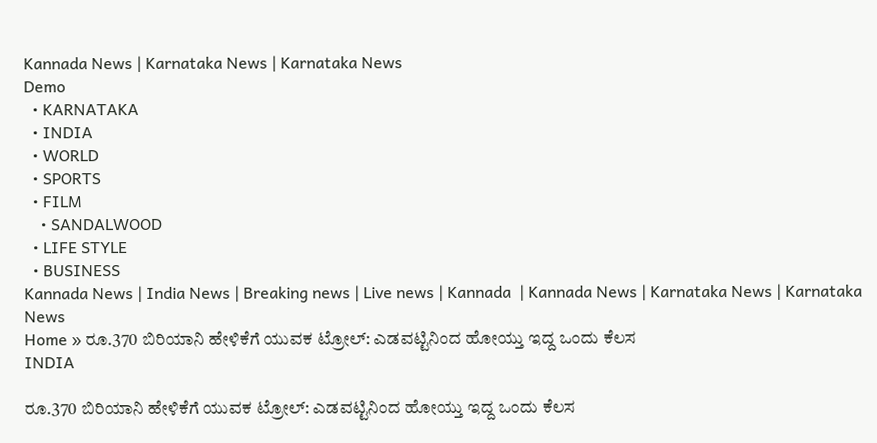Kannada News | Karnataka News | Karnataka News
Demo
  • KARNATAKA
  • INDIA
  • WORLD
  • SPORTS
  • FILM
    • SANDALWOOD
  • LIFE STYLE
  • BUSINESS
Kannada News | India News | Breaking news | Live news | Kannada  | Kannada News | Karnataka News | Karnataka News
Home » ರೂ.370 ಬಿರಿಯಾನಿ ಹೇಳಿಕೆಗೆ ಯುವಕ ಟ್ರೋಲ್‌: ಎಡವಟ್ಟಿನಿಂದ ಹೋಯ್ತು ಇದ್ದ ಒಂದು ಕೆಲಸ
INDIA

ರೂ.370 ಬಿರಿಯಾನಿ ಹೇಳಿಕೆಗೆ ಯುವಕ ಟ್ರೋಲ್‌: ಎಡವಟ್ಟಿನಿಂದ ಹೋಯ್ತು ಇದ್ದ ಒಂದು ಕೆಲಸ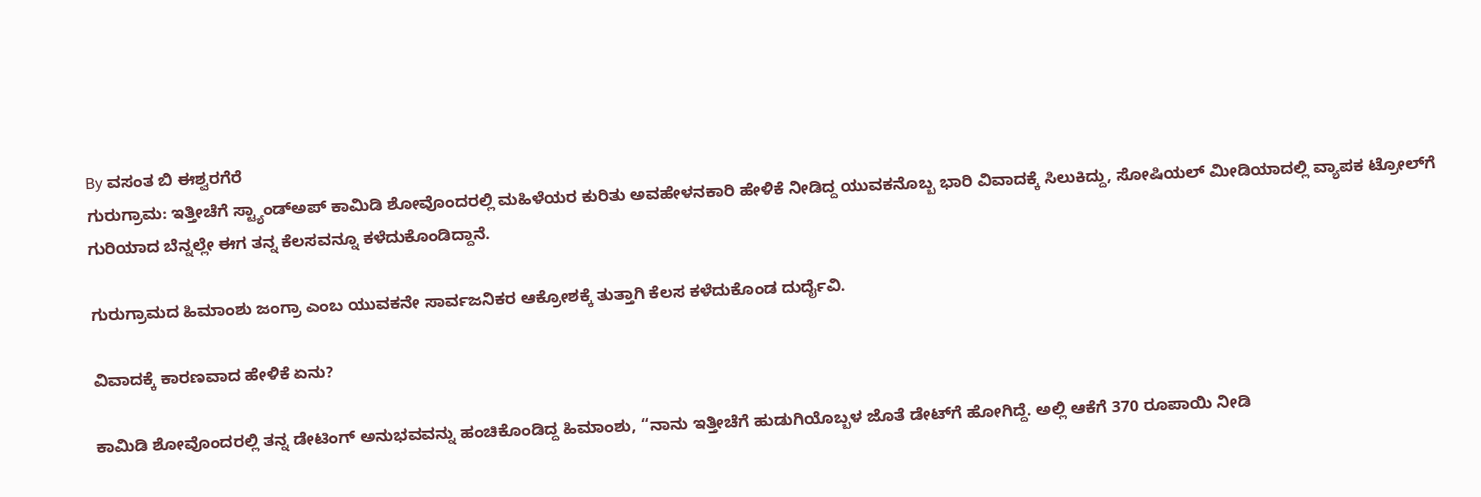By ವಸಂತ ಬಿ ಈಶ್ವರಗೆರೆ
ಗುರುಗ್ರಾಮ: ಇತ್ತೀಚೆಗೆ ಸ್ಟ್ಯಾಂಡ್‌ಅಪ್ ಕಾಮಿಡಿ ಶೋವೊಂದರಲ್ಲಿ ಮಹಿಳೆಯರ ಕುರಿತು ಅವಹೇಳನಕಾರಿ ಹೇಳಿಕೆ ನೀಡಿದ್ದ ಯುವಕನೊಬ್ಬ ಭಾರಿ ವಿವಾದಕ್ಕೆ ಸಿಲುಕಿದ್ದು, ಸೋಷಿಯಲ್ ಮೀಡಿಯಾದಲ್ಲಿ ವ್ಯಾಪಕ ಟ್ರೋಲ್‌ಗೆ ಗುರಿಯಾದ ಬೆನ್ನಲ್ಲೇ ಈಗ ತನ್ನ ಕೆಲಸವನ್ನೂ ಕಳೆದುಕೊಂಡಿದ್ದಾನೆ.

ಗುರುಗ್ರಾಮದ ಹಿಮಾಂಶು ಜಂಗ್ರಾ ಎಂಬ ಯುವಕನೇ ಸಾರ್ವಜನಿಕರ ಆಕ್ರೋಶಕ್ಕೆ ತುತ್ತಾಗಿ ಕೆಲಸ ಕಳೆದುಕೊಂಡ ದುರ್ದೈವಿ.

ವಿವಾದಕ್ಕೆ ಕಾರಣವಾದ ಹೇಳಿಕೆ ಏನು?

ಕಾಮಿಡಿ ಶೋವೊಂದರಲ್ಲಿ ತನ್ನ ಡೇಟಿಂಗ್ ಅನುಭವವನ್ನು ಹಂಚಿಕೊಂಡಿದ್ದ ಹಿಮಾಂಶು, “ನಾನು ಇತ್ತೀಚೆಗೆ ಹುಡುಗಿಯೊಬ್ಬಳ ಜೊತೆ ಡೇಟ್‌ಗೆ ಹೋಗಿದ್ದೆ. ಅಲ್ಲಿ ಆಕೆಗೆ 370 ರೂಪಾಯಿ ನೀಡಿ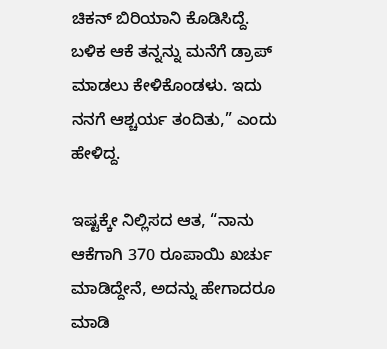ಚಿಕನ್ ಬಿರಿಯಾನಿ ಕೊಡಿಸಿದ್ದೆ. ಬಳಿಕ ಆಕೆ ತನ್ನನ್ನು ಮನೆಗೆ ಡ್ರಾಪ್ ಮಾಡಲು ಕೇಳಿಕೊಂಡಳು. ಇದು ನನಗೆ ಆಶ್ಚರ್ಯ ತಂದಿತು,” ಎಂದು ಹೇಳಿದ್ದ.

ಇಷ್ಟಕ್ಕೇ ನಿಲ್ಲಿಸದ ಆತ, “ನಾನು ಆಕೆಗಾಗಿ 370 ರೂಪಾಯಿ ಖರ್ಚು ಮಾಡಿದ್ದೇನೆ, ಅದನ್ನು ಹೇಗಾದರೂ ಮಾಡಿ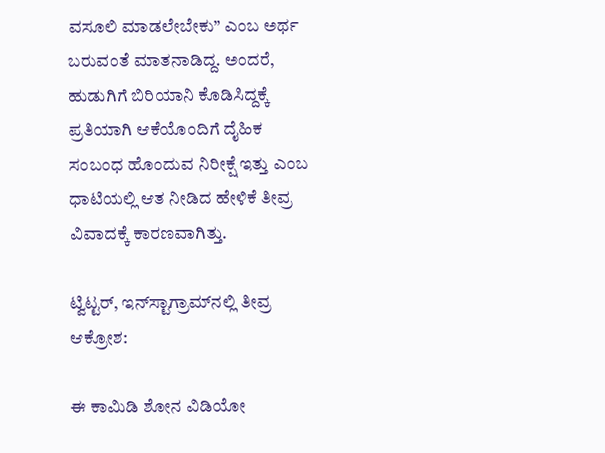ವಸೂಲಿ ಮಾಡಲೇಬೇಕು” ಎಂಬ ಅರ್ಥ ಬರುವಂತೆ ಮಾತನಾಡಿದ್ದ. ಅಂದರೆ, ಹುಡುಗಿಗೆ ಬಿರಿಯಾನಿ ಕೊಡಿಸಿದ್ದಕ್ಕೆ ಪ್ರತಿಯಾಗಿ ಆಕೆಯೊಂದಿಗೆ ದೈಹಿಕ ಸಂಬಂಧ ಹೊಂದುವ ನಿರೀಕ್ಷೆ ಇತ್ತು ಎಂಬ ಧಾಟಿಯಲ್ಲಿ ಆತ ನೀಡಿದ ಹೇಳಿಕೆ ತೀವ್ರ ವಿವಾದಕ್ಕೆ ಕಾರಣವಾಗಿತ್ತು.

ಟ್ವಿಟ್ಟರ್, ಇನ್‌ಸ್ಟಾಗ್ರಾಮ್‌ನಲ್ಲಿ ತೀವ್ರ ಆಕ್ರೋಶ:

ಈ ಕಾಮಿಡಿ ಶೋನ ವಿಡಿಯೋ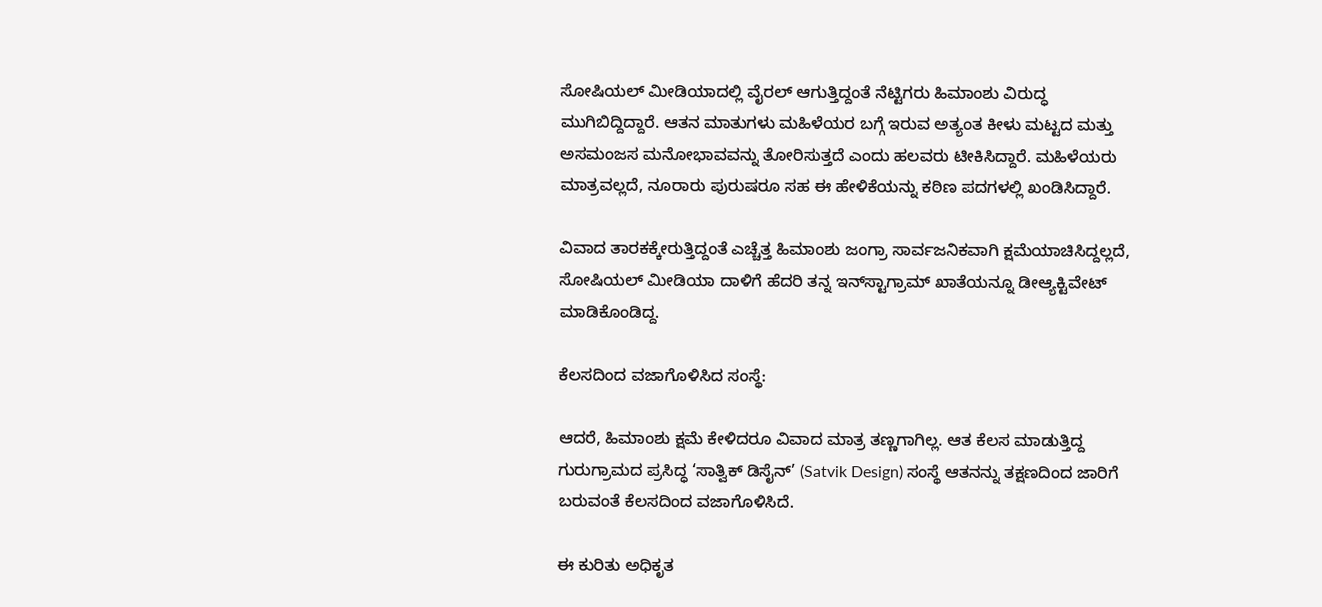ಸೋಷಿಯಲ್ ಮೀಡಿಯಾದಲ್ಲಿ ವೈರಲ್ ಆಗುತ್ತಿದ್ದಂತೆ ನೆಟ್ಟಿಗರು ಹಿಮಾಂಶು ವಿರುದ್ಧ ಮುಗಿಬಿದ್ದಿದ್ದಾರೆ. ಆತನ ಮಾತುಗಳು ಮಹಿಳೆಯರ ಬಗ್ಗೆ ಇರುವ ಅತ್ಯಂತ ಕೀಳು ಮಟ್ಟದ ಮತ್ತು ಅಸಮಂಜಸ ಮನೋಭಾವವನ್ನು ತೋರಿಸುತ್ತದೆ ಎಂದು ಹಲವರು ಟೀಕಿಸಿದ್ದಾರೆ. ಮಹಿಳೆಯರು ಮಾತ್ರವಲ್ಲದೆ, ನೂರಾರು ಪುರುಷರೂ ಸಹ ಈ ಹೇಳಿಕೆಯನ್ನು ಕಠಿಣ ಪದಗಳಲ್ಲಿ ಖಂಡಿಸಿದ್ದಾರೆ.

ವಿವಾದ ತಾರಕಕ್ಕೇರುತ್ತಿದ್ದಂತೆ ಎಚ್ಚೆತ್ತ ಹಿಮಾಂಶು ಜಂಗ್ರಾ ಸಾರ್ವಜನಿಕವಾಗಿ ಕ್ಷಮೆಯಾಚಿಸಿದ್ದಲ್ಲದೆ, ಸೋಷಿಯಲ್ ಮೀಡಿಯಾ ದಾಳಿಗೆ ಹೆದರಿ ತನ್ನ ಇನ್‌ಸ್ಟಾಗ್ರಾಮ್ ಖಾತೆಯನ್ನೂ ಡೀಆ್ಯಕ್ಟಿವೇಟ್ ಮಾಡಿಕೊಂಡಿದ್ದ.

ಕೆಲಸದಿಂದ ವಜಾಗೊಳಿಸಿದ ಸಂಸ್ಥೆ:

ಆದರೆ, ಹಿಮಾಂಶು ಕ್ಷಮೆ ಕೇಳಿದರೂ ವಿವಾದ ಮಾತ್ರ ತಣ್ಣಗಾಗಿಲ್ಲ. ಆತ ಕೆಲಸ ಮಾಡುತ್ತಿದ್ದ ಗುರುಗ್ರಾಮದ ಪ್ರಸಿದ್ಧ ‘ಸಾತ್ವಿಕ್ ಡಿಸೈನ್’ (Satvik Design) ಸಂಸ್ಥೆ ಆತನನ್ನು ತಕ್ಷಣದಿಂದ ಜಾರಿಗೆ ಬರುವಂತೆ ಕೆಲಸದಿಂದ ವಜಾಗೊಳಿಸಿದೆ.

ಈ ಕುರಿತು ಅಧಿಕೃತ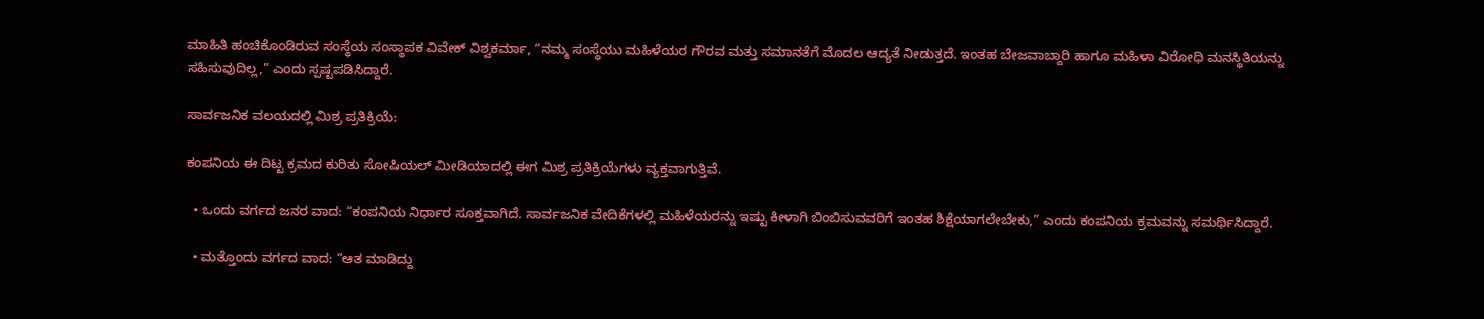ಮಾಹಿತಿ ಹಂಚಿಕೊಂಡಿರುವ ಸಂಸ್ಥೆಯ ಸಂಸ್ಥಾಪಕ ವಿವೇಕ್ ವಿಶ್ವಕರ್ಮಾ, “ನಮ್ಮ ಸಂಸ್ಥೆಯು ಮಹಿಳೆಯರ ಗೌರವ ಮತ್ತು ಸಮಾನತೆಗೆ ಮೊದಲ ಆದ್ಯತೆ ನೀಡುತ್ತದೆ. ಇಂತಹ ಬೇಜವಾಬ್ದಾರಿ ಹಾಗೂ ಮಹಿಳಾ ವಿರೋಧಿ ಮನಸ್ಥಿತಿಯನ್ನು ಸಹಿಸುವುದಿಲ್ಲ,” ಎಂದು ಸ್ಪಷ್ಟಪಡಿಸಿದ್ದಾರೆ.

ಸಾರ್ವಜನಿಕ ವಲಯದಲ್ಲಿ ಮಿಶ್ರ ಪ್ರತಿಕ್ರಿಯೆ:

ಕಂಪನಿಯ ಈ ದಿಟ್ಟ ಕ್ರಮದ ಕುರಿತು ಸೋಷಿಯಲ್ ಮೀಡಿಯಾದಲ್ಲಿ ಈಗ ಮಿಶ್ರ ಪ್ರತಿಕ್ರಿಯೆಗಳು ವ್ಯಕ್ತವಾಗುತ್ತಿವೆ.

  • ಒಂದು ವರ್ಗದ ಜನರ ವಾದ: “ಕಂಪನಿಯ ನಿರ್ಧಾರ ಸೂಕ್ತವಾಗಿದೆ. ಸಾರ್ವಜನಿಕ ವೇದಿಕೆಗಳಲ್ಲಿ ಮಹಿಳೆಯರನ್ನು ಇಷ್ಟು ಕೀಳಾಗಿ ಬಿಂಬಿಸುವವರಿಗೆ ಇಂತಹ ಶಿಕ್ಷೆಯಾಗಲೇಬೇಕು,” ಎಂದು ಕಂಪನಿಯ ಕ್ರಮವನ್ನು ಸಮರ್ಥಿಸಿದ್ದಾರೆ.

  • ಮತ್ತೊಂದು ವರ್ಗದ ವಾದ: “ಆತ ಮಾಡಿದ್ದು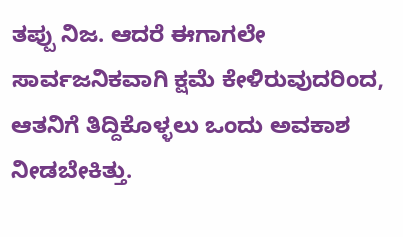ತಪ್ಪು ನಿಜ. ಆದರೆ ಈಗಾಗಲೇ ಸಾರ್ವಜನಿಕವಾಗಿ ಕ್ಷಮೆ ಕೇಳಿರುವುದರಿಂದ, ಆತನಿಗೆ ತಿದ್ದಿಕೊಳ್ಳಲು ಒಂದು ಅವಕಾಶ ನೀಡಬೇಕಿತ್ತು.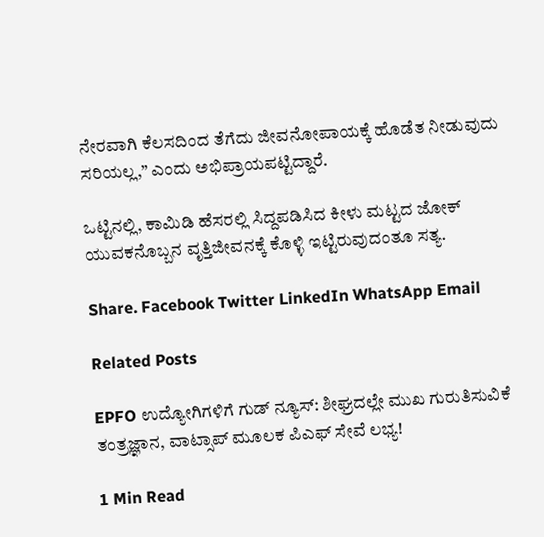ನೇರವಾಗಿ ಕೆಲಸದಿಂದ ತೆಗೆದು ಜೀವನೋಪಾಯಕ್ಕೆ ಹೊಡೆತ ನೀಡುವುದು ಸರಿಯಲ್ಲ,” ಎಂದು ಅಭಿಪ್ರಾಯಪಟ್ಟಿದ್ದಾರೆ.

ಒಟ್ಟಿನಲ್ಲಿ, ಕಾಮಿಡಿ ಹೆಸರಲ್ಲಿ ಸಿದ್ದಪಡಿಸಿದ ಕೀಳು ಮಟ್ಟದ ಜೋಕ್ ಯುವಕನೊಬ್ಬನ ವೃತ್ತಿಜೀವನಕ್ಕೆ ಕೊಳ್ಳಿ ಇಟ್ಟಿರುವುದಂತೂ ಸತ್ಯ.

Share. Facebook Twitter LinkedIn WhatsApp Email

Related Posts

EPFO ಉದ್ಯೋಗಿಗಳಿಗೆ ಗುಡ್ ನ್ಯೂಸ್: ಶೀಘ್ರದಲ್ಲೇ ಮುಖ ಗುರುತಿಸುವಿಕೆ ತಂತ್ರಜ್ಞಾನ, ವಾಟ್ಸಾಪ್ ಮೂಲಕ ಪಿಎಫ್ ಸೇವೆ ಲಭ್ಯ!

1 Min Read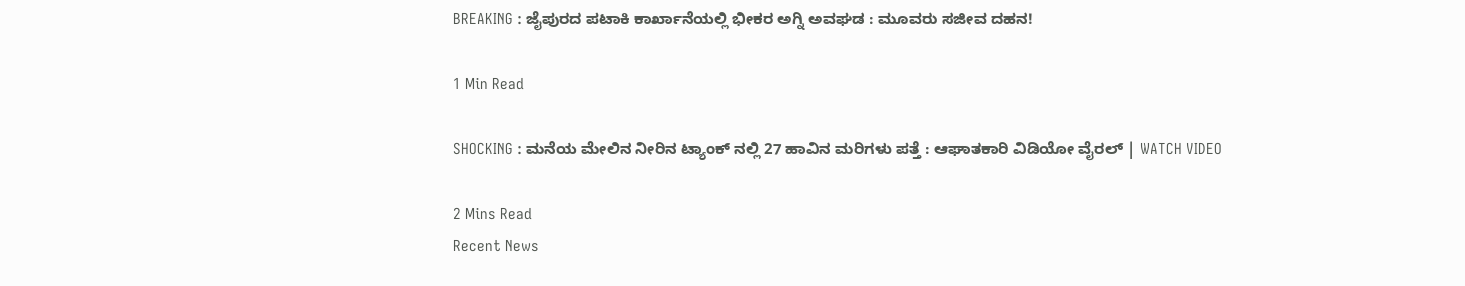BREAKING : ಜೈಪುರದ ಪಟಾಕಿ ಕಾರ್ಖಾನೆಯಲ್ಲಿ ಭೀಕರ ಅಗ್ನಿ ಅವಘಡ : ಮೂವರು ಸಜೀವ ದಹನ!

1 Min Read

SHOCKING : ಮನೆಯ ಮೇಲಿನ ನೀರಿನ ಟ್ಯಾಂಕ್‌ ನಲ್ಲಿ 27 ಹಾವಿನ ಮರಿಗಳು ಪತ್ತೆ : ಆಘಾತಕಾರಿ ವಿಡಿಯೋ ವೈರಲ್ | WATCH VIDEO

2 Mins Read
Recent News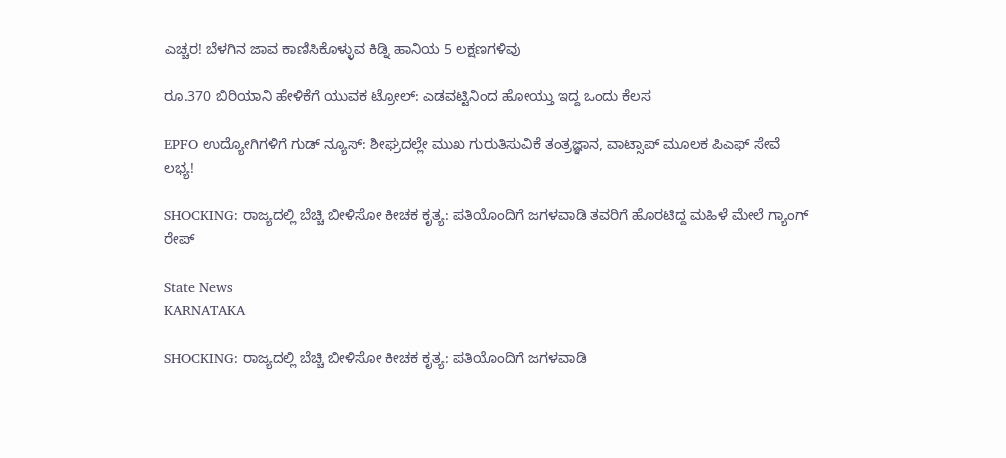ಎಚ್ಚರ! ಬೆಳಗಿನ ಜಾವ ಕಾಣಿಸಿಕೊಳ್ಳುವ ಕಿಡ್ನಿ ಹಾನಿಯ 5 ಲಕ್ಷಣಗಳಿವು

ರೂ.370 ಬಿರಿಯಾನಿ ಹೇಳಿಕೆಗೆ ಯುವಕ ಟ್ರೋಲ್‌: ಎಡವಟ್ಟಿನಿಂದ ಹೋಯ್ತು ಇದ್ದ ಒಂದು ಕೆಲಸ

EPFO ಉದ್ಯೋಗಿಗಳಿಗೆ ಗುಡ್ ನ್ಯೂಸ್: ಶೀಘ್ರದಲ್ಲೇ ಮುಖ ಗುರುತಿಸುವಿಕೆ ತಂತ್ರಜ್ಞಾನ, ವಾಟ್ಸಾಪ್ ಮೂಲಕ ಪಿಎಫ್ ಸೇವೆ ಲಭ್ಯ!

SHOCKING: ರಾಜ್ಯದಲ್ಲಿ ಬೆಚ್ಚಿ ಬೀಳಿಸೋ ಕೀಚಕ ಕೃತ್ಯ: ಪತಿಯೊಂದಿಗೆ ಜಗಳವಾಡಿ ತವರಿಗೆ ಹೊರಟಿದ್ದ ಮಹಿಳೆ ಮೇಲೆ ಗ್ಯಾಂಗ್ ರೇಪ್

State News
KARNATAKA

SHOCKING: ರಾಜ್ಯದಲ್ಲಿ ಬೆಚ್ಚಿ ಬೀಳಿಸೋ ಕೀಚಕ ಕೃತ್ಯ: ಪತಿಯೊಂದಿಗೆ ಜಗಳವಾಡಿ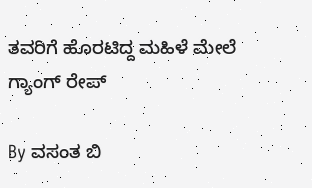ತವರಿಗೆ ಹೊರಟಿದ್ದ ಮಹಿಳೆ ಮೇಲೆ ಗ್ಯಾಂಗ್ ರೇಪ್

By ವಸಂತ ಬಿ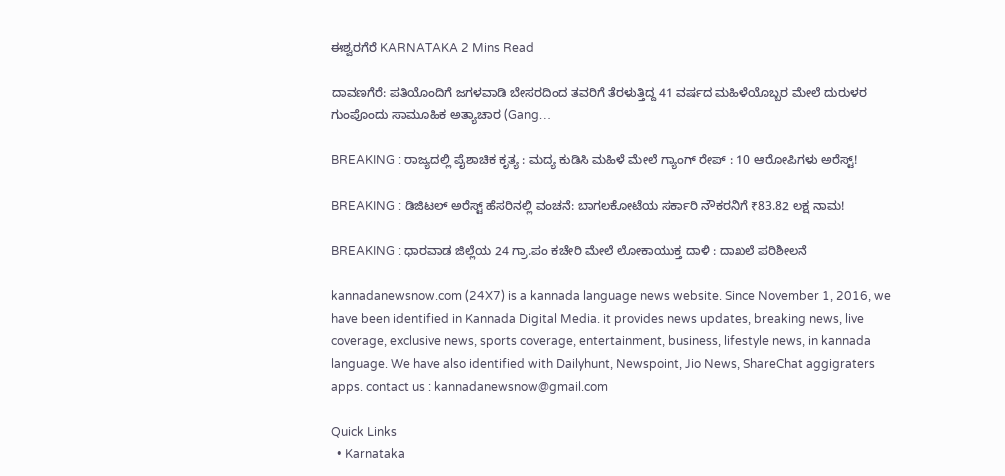ಈಶ್ವರಗೆರೆ KARNATAKA 2 Mins Read

ದಾವಣಗೆರೆ: ಪತಿಯೊಂದಿಗೆ ಜಗಳವಾಡಿ ಬೇಸರದಿಂದ ತವರಿಗೆ ತೆರಳುತ್ತಿದ್ದ 41 ವರ್ಷದ ಮಹಿಳೆಯೊಬ್ಬರ ಮೇಲೆ ದುರುಳರ ಗುಂಪೊಂದು ಸಾಮೂಹಿಕ ಅತ್ಯಾಚಾರ (Gang…

BREAKING : ರಾಜ್ಯದಲ್ಲಿ ಪೈಶಾಚಿಕ ಕೃತ್ಯ : ಮದ್ಯ ಕುಡಿಸಿ ಮಹಿಳೆ ಮೇಲೆ ಗ್ಯಾಂಗ್ ರೇಪ್ : 10 ಆರೋಪಿಗಳು ಅರೆಸ್ಟ್!

BREAKING : ಡಿಜಿಟಲ್ ಅರೆಸ್ಟ್ ಹೆಸರಿನಲ್ಲಿ ವಂಚನೆ: ಬಾಗಲಕೋಟೆಯ ಸರ್ಕಾರಿ ನೌಕರನಿಗೆ ₹83.82 ಲಕ್ಷ ನಾಮ!

BREAKING : ಧಾರವಾಡ ಜಿಲ್ಲೆಯ 24 ಗ್ರಾ.ಪಂ ಕಚೇರಿ ಮೇಲೆ ಲೋಕಾಯುಕ್ತ ದಾಳಿ : ದಾಖಲೆ ಪರಿಶೀಲನೆ

kannadanewsnow.com (24X7) is a kannada language news website. Since November 1, 2016, we have been identified in Kannada Digital Media. it provides news updates, breaking news, live coverage, exclusive news, sports coverage, entertainment, business, lifestyle news, in kannada language. We have also identified with Dailyhunt, Newspoint, Jio News, ShareChat aggigraters apps. contact us : kannadanewsnow@gmail.com

Quick Links
  • Karnataka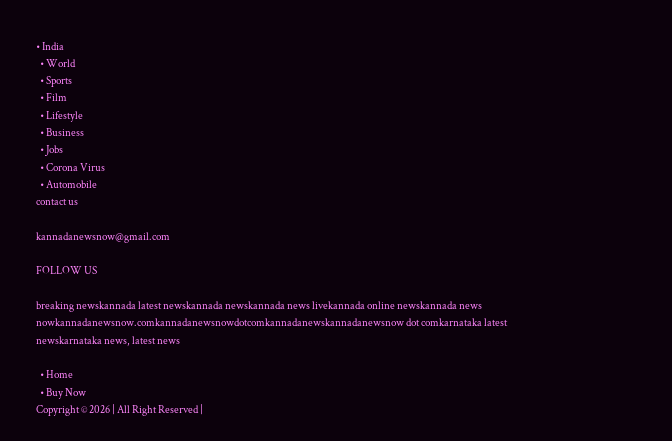• India
  • World
  • Sports
  • Film
  • Lifestyle
  • Business
  • Jobs
  • Corona Virus
  • Automobile
contact us

kannadanewsnow@gmail.com

FOLLOW US

breaking newskannada latest newskannada newskannada news livekannada online newskannada news nowkannadanewsnow.comkannadanewsnowdotcomkannadanewskannadanewsnow dot comkarnataka latest newskarnataka news, latest news

  • Home
  • Buy Now
Copyright © 2026 | All Right Reserved |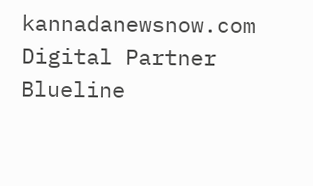kannadanewsnow.com
Digital Partner Blueline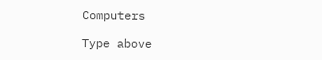Computers

Type above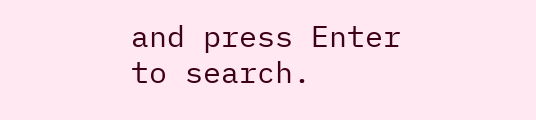and press Enter to search.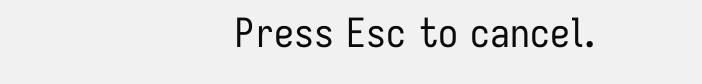Press Esc to cancel.